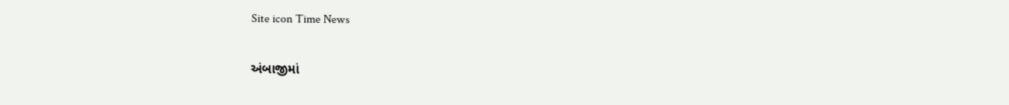Site icon Time News

અંબાજીમાં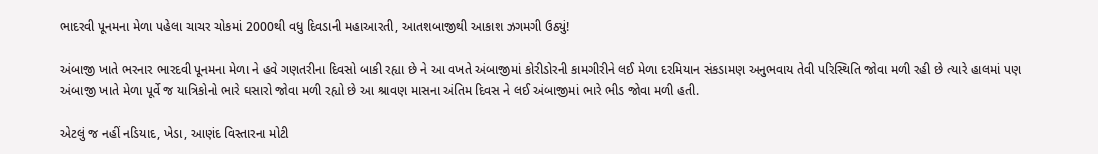ભાદરવી પૂનમના મેળા પહેલા ચાચર ચોકમાં 2000થી વધુ દિવડાની મહાઆરતી, આતશબાજીથી આકાશ ઝગમગી ઉઠ્યું!

અંબાજી ખાતે ભરનાર ભારદવી પૂનમના મેળા ને હવે ગણતરીના દિવસો બાકી રહ્યા છે ને આ વખતે અંબાજીમાં કોરીડોરની કામગીરીને લઈ મેળા દરમિયાન સંકડામણ અનુભવાય તેવી પરિસ્થિતિ જોવા મળી રહી છે ત્યારે હાલમાં પણ અંબાજી ખાતે મેળા પૂર્વે જ યાત્રિકોનો ભારે ઘસારો જોવા મળી રહ્યો છે આ શ્રાવણ માસના અંતિમ દિવસ ને લઈ અંબાજીમાં ભારે ભીડ જોવા મળી હતી.

એટલું જ નહીં નડિયાદ, ખેડા, આણંદ વિસ્તારના મોટી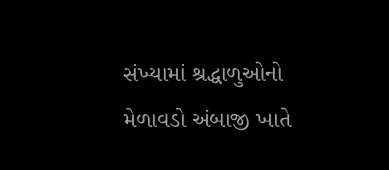સંખ્યામાં શ્રદ્ધાળુઓનો મેળાવડો અંબાજી ખાતે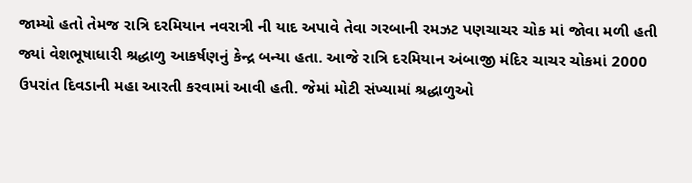જામ્યો હતો તેમજ રાત્રિ દરમિયાન નવરાત્રી ની યાદ અપાવે તેવા ગરબાની રમઝટ પણચાચર ચોક માં જોવા મળી હતી જ્યાં વેશભૂષાધારી શ્રદ્ધાળુ આકર્ષણનું કેન્દ્ર બન્યા હતા. આજે રાત્રિ દરમિયાન અંબાજી મંદિર ચાચર ચોકમાં 2000 ઉપરાંત દિવડાની મહા આરતી કરવામાં આવી હતી. જેમાં મોટી સંખ્યામાં શ્રદ્ધાળુઓ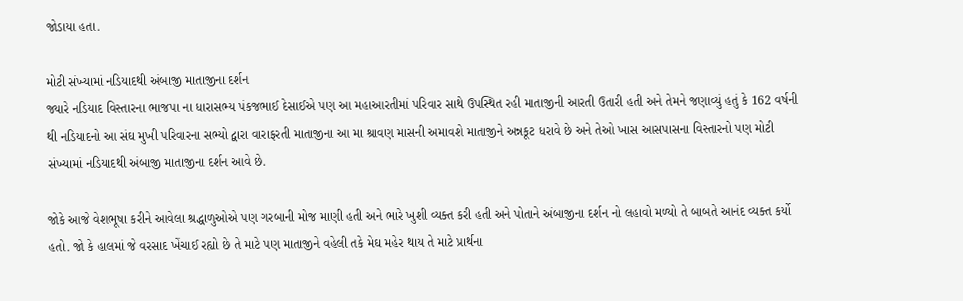જોડાયા હતા.

મોટી સંખ્યામાં નડિયાદથી અંબાજી માતાજીના દર્શન
જ્યારે નડિયાદ વિસ્તારના ભાજપા ના ધારાસભ્ય પંકજભાઈ દેસાઈએ પણ આ મહાઆરતીમાં પરિવાર સાથે ઉપસ્થિત રહી માતાજીની આરતી ઉતારી હતી અને તેમને જણાવ્યું હતું કે 162 વર્ષની થી નડિયાદનો આ સંઘ મુખી પરિવારના સભ્યો દ્વારા વારાફરતી માતાજીના આ મા શ્રાવણ માસની અમાવશે માતાજીને અન્નકૂટ ધરાવે છે અને તેઓ ખાસ આસપાસના વિસ્તારનો પણ મોટી સંખ્યામાં નડિયાદથી અંબાજી માતાજીના દર્શન આવે છે.

જોકે આજે વેશભૂષા કરીને આવેલા શ્રદ્ધાળુઓએ પણ ગરબાની મોજ માણી હતી અને ભારે ખુશી વ્યક્ત કરી હતી અને પોતાને અંબાજીના દર્શન નો લહાવો મળ્યો તે બાબતે આનંદ વ્યક્ત કર્યો હતો. જો કે હાલમાં જે વરસાદ ખેંચાઈ રહ્યો છે તે માટે પણ માતાજીને વહેલી તકે મેઘ મહેર થાય તે માટે પ્રાર્થના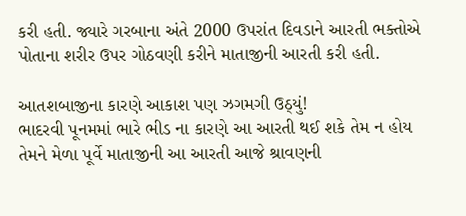કરી હતી. જ્યારે ગરબાના અંતે 2000 ઉપરાંત દિવડાને આરતી ભક્તોએ પોતાના શરીર ઉપર ગોઠવણી કરીને માતાજીની આરતી કરી હતી.

આતશબાજીના કારણે આકાશ પણ ઝગમગી ઉઠ્યું!
ભાદરવી પૂનમમાં ભારે ભીડ ના કારણે આ આરતી થઈ શકે તેમ ન હોય તેમને મેળા પૂર્વે માતાજીની આ આરતી આજે શ્રાવણની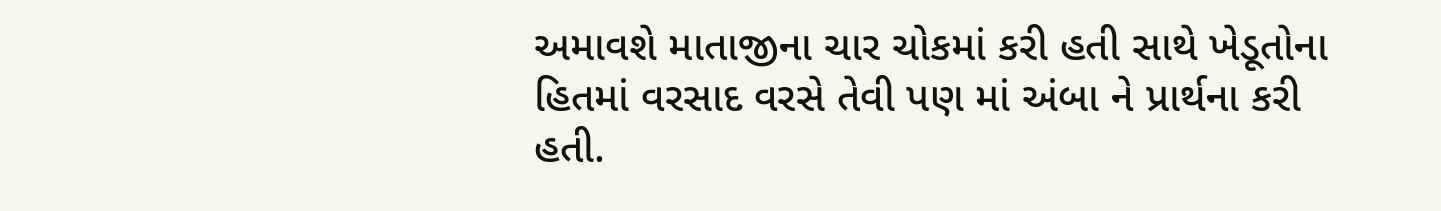અમાવશે માતાજીના ચાર ચોકમાં કરી હતી સાથે ખેડૂતોના હિતમાં વરસાદ વરસે તેવી પણ માં અંબા ને પ્રાર્થના કરી હતી.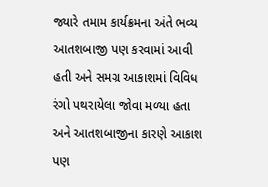જ્યારે તમામ કાર્યક્રમના અંતે ભવ્ય આતશબાજી પણ કરવામાં આવી હતી અને સમગ્ર આકાશમાં વિવિધ રંગો પથરાયેલા જોવા મળ્યા હતા અને આતશબાજીના કારણે આકાશ પણ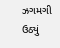ઝગમગી ઉઠ્યું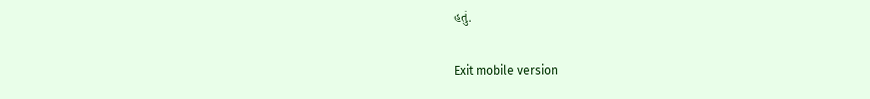હતું.

Exit mobile version